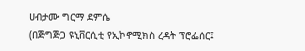ሀብታሙ ግርማ ደምሴ
(በጅግጅጋ ዩኒቨርሲቲ የኢኮኖሚክስ ረዳት ፕሮፌሰር፤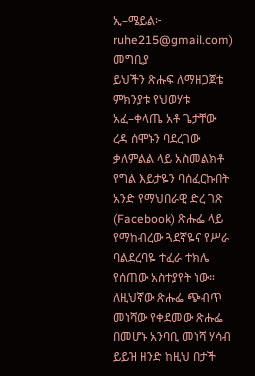ኢ–ሜይል፦
ruhe215@gmail.com)
መግቢያ
ይህችን ጽሑፍ ለማዘጋጀቴ ምክንያቱ የህወሃቱ አፈ–ቀላጤ አቶ ጌታቸው ረዳ ሰሞኑን ባደረገው ቃለምልል ላይ አስመልክቶ የግል እይታዬን ባሰፈርኩበት አንድ የማህበራዊ ድረ ገጽ (Facebook) ጽሑፌ ላይ የማከብረው ጓደኛዬና የሥራ ባልደረባዬ ተፈራ ተክሌ የሰጠው አስተያየት ነው።
ለዚህኛው ጽሑፌ ጭብጥ መነሻው የቀደመው ጽሑፌ በመሆኑ አንባቢ መነሻ ሃሳብ ይይዝ ዘንድ ከዚህ በታች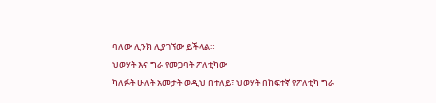ባለው ሊንክ ሊያገኘው ይችላል።
ህወሃት እና ግራ የመጋባት ፖለቲካው
ካለፉት ሁለት አመታት ወዲህ በተለይ፣ ህወሃት በከፍተኛ የፖለቲካ ግራ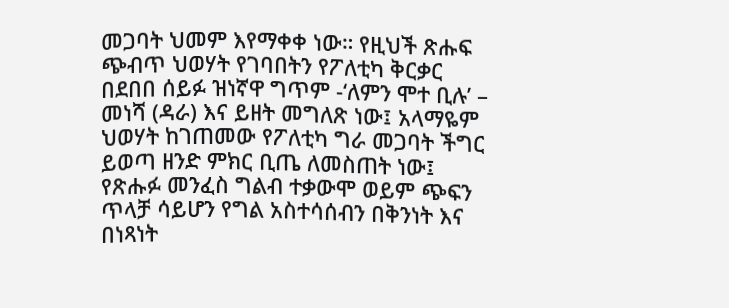መጋባት ህመም እየማቀቀ ነው። የዚህች ጽሑፍ ጭብጥ ህወሃት የገባበትን የፖለቲካ ቅርቃር በደበበ ሰይፉ ዝነኛዋ ግጥም -‘ለምን ሞተ ቢሉ’ – መነሻ (ዳራ) እና ይዘት መግለጽ ነው፤ አላማዬም ህወሃት ከገጠመው የፖለቲካ ግራ መጋባት ችግር ይወጣ ዘንድ ምክር ቢጤ ለመስጠት ነው፤ የጽሑፉ መንፈስ ግልብ ተቃውሞ ወይም ጭፍን ጥላቻ ሳይሆን የግል አስተሳሰብን በቅንነት እና በነጻነት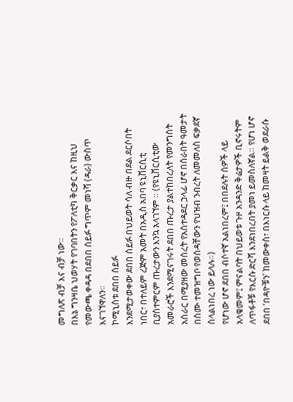መግለጽ ብቻ እና ብቻ ነው።
በእኔ ግንዛቤ ህወሃት የገባበትን የፖለቲካ ቅርቃር እና ከዚህ የመውጫ ቀዳዳ በደበበ ሰይፉ ግጥም መነሻ (ዳራ) ውስጥ እናገኘዋለን።
ኮሚኒስቱ ደበበ ሰይፉ
እንደሚታወቀው ደበበ ሰይፉ በህይወት ሳለ ብዙ በደል ደርሶበት ነበር፣ በተለይም ረጅም አመት በአዲስ አበባ ዩኒቨርሲቲ ቢያስተምርም ጡረታውን እንኳ አላገኘም ። (የዩኒቨርሲቲው አመራሮች እንደሚናገሩት ደበበ ጡረታ ያልተከበረለት የመንግስት አሰራር በሚያዘው መሰረት የአስተዳደር ኃላፊ ሆኖ በሰራበት ዓመታት በስሙ ተመዝግቦ የወሰዳቸውን የህዝብ ንብረት ለመመለስ ፍቃደኛ ስላልነበረ ነው ይላሉ።)
የሆነው ሆኖ ደበበ ብሶተኛ አልነበረም፤ በበደሉት ሰዎች ላይ አላቄመም፤ ምናልባት በህይወቱ ጉዞ አንዳንድ ቅሬታዎች ቢኖሩትም ለጥፋቶቹ የእርሱ ድርሻ እንደነበረበት ያመነ ይመስለኛል። የሆነ ሆኖ ደበበ ‘በዳዮቹን’ ከመውቀስ፣ በእነርሱ ላይ ከመዛት ይልቅ ወደራሱ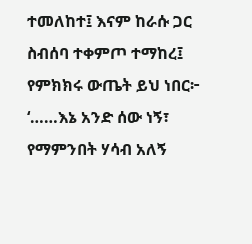ተመለከተ፤ እናም ከራሱ ጋር ስብሰባ ተቀምጦ ተማከረ፤ የምክክሩ ውጤት ይህ ነበር፦
‘……እኔ አንድ ሰው ነኝ፣ የማምንበት ሃሳብ አለኝ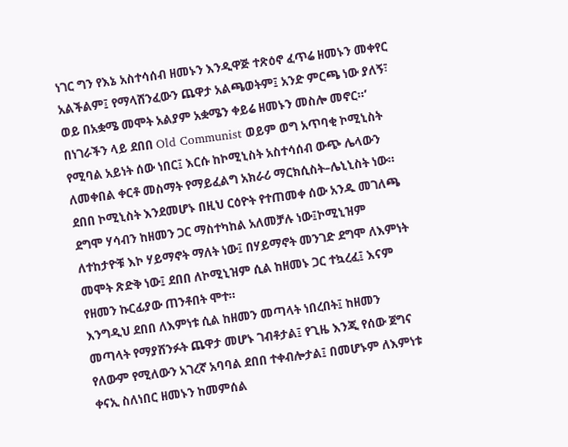ነገር ግን የእኔ አስተሳሰብ ዘመኑን እንዲዋጅ ተጽዕኖ ፈጥሬ ዘመኑን መቀየር አልችልም፤ የማላሸንፈውን ጨዋታ አልጫወትም፤ አንድ ምርጫ ነው ያለኝ፣ ወይ በአቋሜ መሞት አልያም አቋሜን ቀይሬ ዘመኑን መስሎ መኖር።’
በነገራችን ላይ ደበበ Old Communist ወይም ወግ አጥባቂ ኮሚኒስት የሚባል አይነት ሰው ነበር፤ እርሱ ከኮሚኒስት አስተሳሰብ ውጭ ሌላውን ለመቀበል ቀርቶ መስማት የማይፈልግ አክራሪ ማርክሲስት–ሌኒኒስት ነው።
ደበበ ኮሚኒስት እንደመሆኑ በዚህ ርዕዮት የተጠመቀ ሰው አንዱ መገለጫ ደግሞ ሃሳብን ከዘመን ጋር ማስተካከል አለመቻሉ ነው፤ኮሚኒዝም ለተከታዮቹ እኮ ሃይማኖት ማለት ነው፤ በሃይማኖት መንገድ ደግሞ ለእምነት መሞት ጽድቅ ነው፤ ደበበ ለኮሚኒዝም ሲል ከዘመኑ ጋር ተኳረፈ፤ እናም የዘመን ኩርፊያው ጠንቶበት ሞተ።
እንግዲህ ደበበ ለእምነቱ ሲል ከዘመን መጣላት ነበረበት፤ ከዘመን መጣላት የማያሸንፉት ጨዋታ መሆኑ ገብቶታል፤ የጊዜ እንጂ የሰው ጀግና የለውም የሚለውን አገረኛ አባባል ደበበ ተቀብሎታል፤ በመሆኑም ለእምነቱ ቀናኢ ስለነበር ዘመኑን ከመምሰል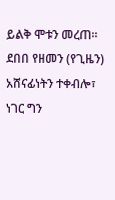ይልቅ ሞቱን መረጠ።
ደበበ የዘመን (የጊዜን) አሸናፊነትን ተቀብሎ፣ ነገር ግን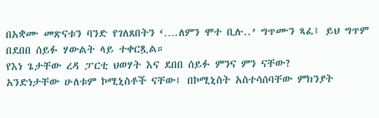በአቋሙ መጽናቱን ባንድ የገለጸበትን ‘….ለምን ሞተ ቢሉ..’ ግጥሙን ጻፈ፤ ይህ ግጥም በደበበ ሰይፉ ሃውልት ላይ ተቀርጿል።
የእነ ጌታቸው ረዳ ፓርቲ ህወሃት እና ደበበ ሰይፉ ምንና ምን ናቸው?
አንድነታቸው ሁለቱም ኮሚኒስቶች ናቸው፤ በኮሚኒስት አስተሳሰባቸው ምክንያት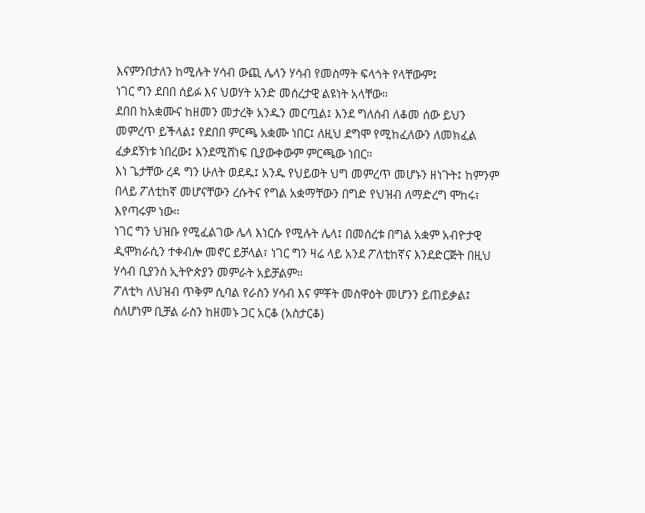እናምንበታለን ከሚሉት ሃሳብ ውጪ ሌላን ሃሳብ የመስማት ፍላጎት የላቸውም፤
ነገር ግን ደበበ ሰይፉ እና ህወሃት አንድ መሰረታዊ ልዩነት አላቸው።
ደበበ ከአቋሙና ከዘመን መታረቅ አንዱን መርጧል፤ እንደ ግለሰብ ለቆመ ሰው ይህን መምረጥ ይችላል፤ የደበበ ምርጫ አቋሙ ነበር፤ ለዚህ ደግሞ የሚከፈለውን ለመክፈል ፈቃደኝነቱ ነበረው፤ እንደሚሸነፍ ቢያውቀውም ምርጫው ነበር።
እነ ጌታቸው ረዳ ግን ሁለት ወደዱ፤ አንዱ የህይወት ህግ መምረጥ መሆኑን ዘነጉት፤ ከምንም በላይ ፖለቲከኛ መሆናቸውን ረሱትና የግል አቋማቸውን በግድ የህዝብ ለማድረግ ሞከሩ፣ እየጣሩም ነው።
ነገር ግን ህዝቡ የሚፈልገው ሌላ እነርሱ የሚሉት ሌላ፤ በመሰረቱ በግል አቋም አብዮታዊ ዲሞክራሲን ተቀብሎ መኖር ይቻላል፣ ነገር ግን ዛሬ ላይ አንደ ፖለቲከኛና እንደድርጅት በዚህ ሃሳብ ቢያንስ ኢትዮጵያን መምራት አይቻልም።
ፖለቲካ ለህዝብ ጥቅም ሲባል የራስን ሃሳብ እና ምቾት መስዋዕት መሆንን ይጠይቃል፤ ስለሆነም ቢቻል ራስን ከዘመኑ ጋር አርቆ (አስታርቆ)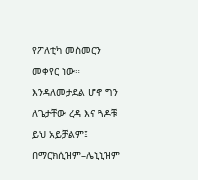የፖለቲካ መስመርን መቀየር ነው።
እንዳለመታደል ሆኖ ግን ለጌታቸው ረዳ እና ጓዶቹ ይህ አይቻልም፤ በማርክሲዝም–ሌኒኒዝም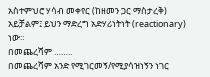አስተምህሮ ሃሳብ መቀየር (ከዘመን ጋር ማስታረቅ) አይቻልም፤ ይህን ማድረግ አድሃሪነትነት (reactionary) ነው።
በመጨረሻም ……..
በመጨረሻም አንድ የሚገርመኝ/የሚያሳዝነኝን ነገር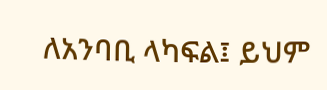ለአንባቢ ላካፍል፤ ይህም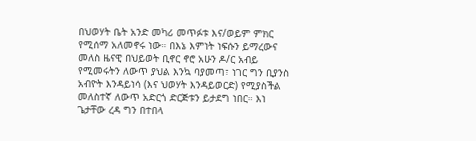በህወሃት ቤት አንድ መካሪ መጥፉቱ እና/ወይም ምክር የሚሰማ አለመኖሩ ነው። በእኔ እምነት ነፍሱን ይማረውና መለስ ዜናዊ በህይወት ቢኖር ኖሮ አሁን ዶ/ር አብይ የሚመሩትን ለውጥ ያህል እንኳ ባያመጣ፣ ነገር ግን ቢያንስ አብዮት እንዳይነሳ (እና ህወሃት እንዳይወርድ) የሚያስችል መለስተኛ ለውጥ አድርጎ ድርጅቱን ይታደግ ነበር። እነ ጌታቸው ረዳ ግን በተበላ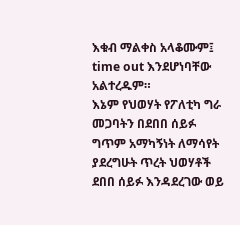እቁብ ማልቀስ አላቆሙም፤ time out እንደሆነባቸው አልተረዱም።
እኔም የህወሃት የፖለቲካ ግራ መጋባትን በደበበ ሰይፉ ግጥም አማካኝነት ለማሳየት ያደረግሁት ጥረት ህወሃቶች ደበበ ሰይፉ እንዳደረገው ወይ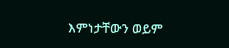እምነታቸውን ወይም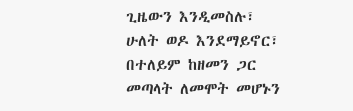ጊዜውን እንዲመስሉ፣ ሁለት ወዶ እንደማይኖር፣ በተለይም ከዘመን ጋር መጣላት ለመሞት መሆኑን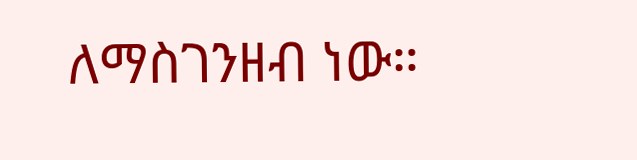ለማስገንዘብ ነው።